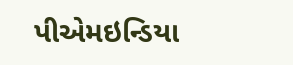પીએમઇન્ડિયા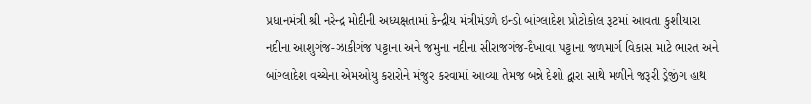પ્રધાનમંત્રી શ્રી નરેન્દ્ર મોદીની અધ્યક્ષતામાં કેન્દ્રીય મંત્રીમંડળે ઇન્ડો બાંગ્લાદેશ પ્રોટોકોલ રૂટમાં આવતા કુશીયારા નદીના આશુગંજ-ઝાકીગંજ પટ્ટાના અને જમુના નદીના સીરાજગંજ-દૈખાવા પટ્ટાના જળમાર્ગ વિકાસ માટે ભારત અને બાંગ્લાદેશ વચ્ચેના એમઓયુ કરારોને મંજુર કરવામાં આવ્યા તેમજ બન્ને દેશો દ્વારા સાથે મળીને જરૂરી ડ્રેજીંગ હાથ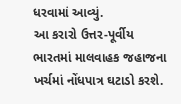ધરવામાં આવ્યું.
આ કરારો ઉત્તર-પૂર્વીય ભારતમાં માલવાહક જહાજના ખર્ચમાં નોંધપાત્ર ઘટાડો કરશે.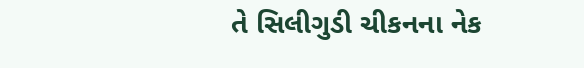તે સિલીગુડી ચીકનના નેક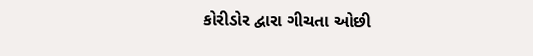કોરીડોર દ્વારા ગીચતા ઓછી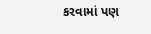કરવામાં પણ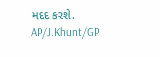મદદ કરશે.
AP/J.Khunt/GP